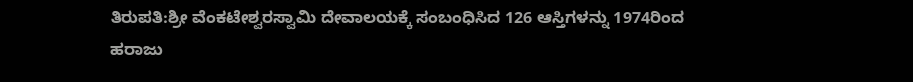ತಿರುಪತಿ:ಶ್ರೀ ವೆಂಕಟೇಶ್ವರಸ್ವಾಮಿ ದೇವಾಲಯಕ್ಕೆ ಸಂಬಂಧಿಸಿದ 126 ಆಸ್ತಿಗಳನ್ನು 1974ರಿಂದ ಹರಾಜು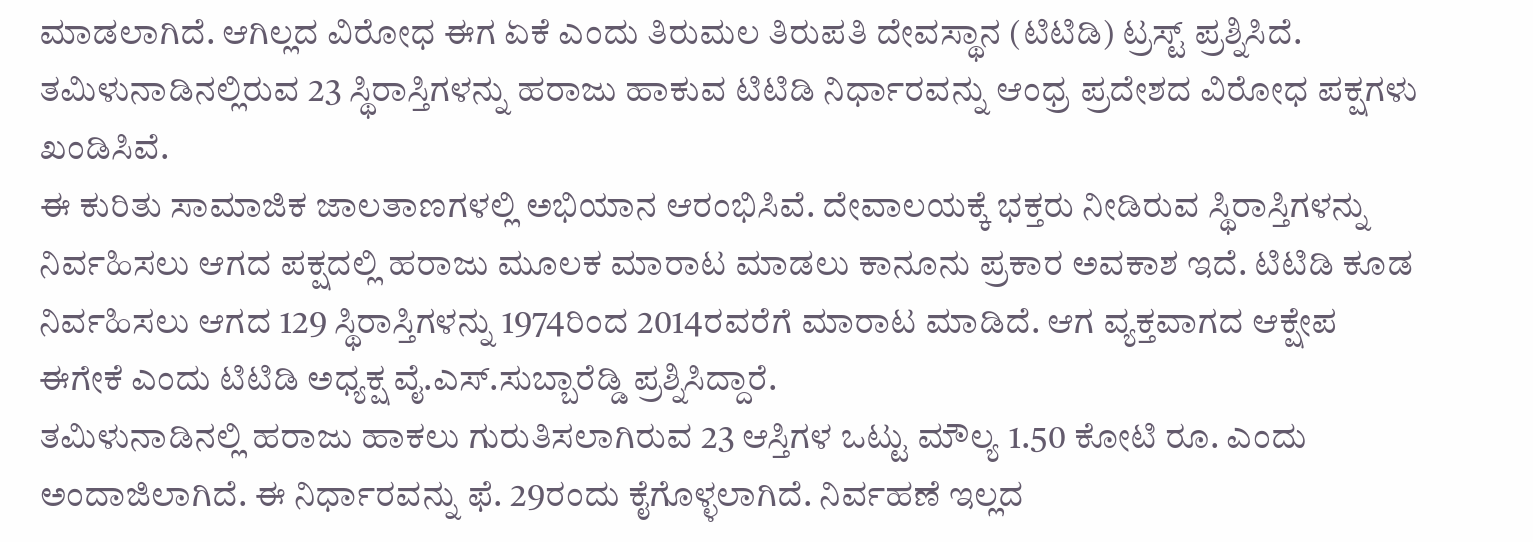ಮಾಡಲಾಗಿದೆ. ಆಗಿಲ್ಲದ ವಿರೋಧ ಈಗ ಏಕೆ ಎಂದು ತಿರುಮಲ ತಿರುಪತಿ ದೇವಸ್ಥಾನ (ಟಿಟಿಡಿ) ಟ್ರಸ್ಟ್ ಪ್ರಶ್ನಿಸಿದೆ. ತಮಿಳುನಾಡಿನಲ್ಲಿರುವ 23 ಸ್ಥಿರಾಸ್ತಿಗಳನ್ನು ಹರಾಜು ಹಾಕುವ ಟಿಟಿಡಿ ನಿರ್ಧಾರವನ್ನು ಆಂಧ್ರ ಪ್ರದೇಶದ ವಿರೋಧ ಪಕ್ಷಗಳು ಖಂಡಿಸಿವೆ.
ಈ ಕುರಿತು ಸಾಮಾಜಿಕ ಜಾಲತಾಣಗಳಲ್ಲಿ ಅಭಿಯಾನ ಆರಂಭಿಸಿವೆ. ದೇವಾಲಯಕ್ಕೆ ಭಕ್ತರು ನೀಡಿರುವ ಸ್ಥಿರಾಸ್ತಿಗಳನ್ನು ನಿರ್ವಹಿಸಲು ಆಗದ ಪಕ್ಷದಲ್ಲಿ ಹರಾಜು ಮೂಲಕ ಮಾರಾಟ ಮಾಡಲು ಕಾನೂನು ಪ್ರಕಾರ ಅವಕಾಶ ಇದೆ. ಟಿಟಿಡಿ ಕೂಡ ನಿರ್ವಹಿಸಲು ಆಗದ 129 ಸ್ಥಿರಾಸ್ತಿಗಳನ್ನು 1974ರಿಂದ 2014ರವರೆಗೆ ಮಾರಾಟ ಮಾಡಿದೆ. ಆಗ ವ್ಯಕ್ತವಾಗದ ಆಕ್ಷೇಪ ಈಗೇಕೆ ಎಂದು ಟಿಟಿಡಿ ಅಧ್ಯಕ್ಷ ವೈ.ಎಸ್.ಸುಬ್ಬಾರೆಡ್ಡಿ ಪ್ರಶ್ನಿಸಿದ್ದಾರೆ.
ತಮಿಳುನಾಡಿನಲ್ಲಿ ಹರಾಜು ಹಾಕಲು ಗುರುತಿಸಲಾಗಿರುವ 23 ಆಸ್ತಿಗಳ ಒಟ್ಟು ಮೌಲ್ಯ 1.50 ಕೋಟಿ ರೂ. ಎಂದು ಅಂದಾಜಿಲಾಗಿದೆ. ಈ ನಿರ್ಧಾರವನ್ನು ಫೆ. 29ರಂದು ಕೈಗೊಳ್ಳಲಾಗಿದೆ. ನಿರ್ವಹಣೆ ಇಲ್ಲದ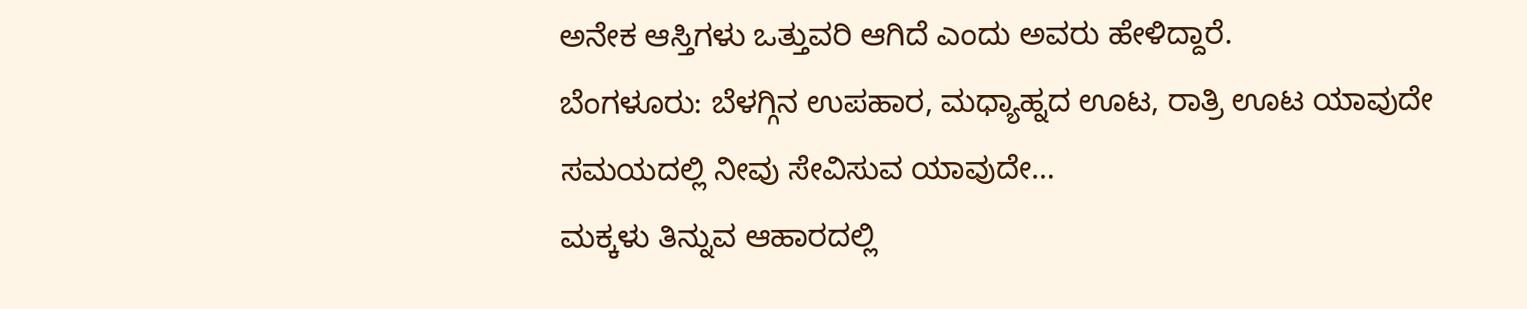ಅನೇಕ ಆಸ್ತಿಗಳು ಒತ್ತುವರಿ ಆಗಿದೆ ಎಂದು ಅವರು ಹೇಳಿದ್ದಾರೆ.
ಬೆಂಗಳೂರು: ಬೆಳಗ್ಗಿನ ಉಪಹಾರ, ಮಧ್ಯಾಹ್ನದ ಊಟ, ರಾತ್ರಿ ಊಟ ಯಾವುದೇ ಸಮಯದಲ್ಲಿ ನೀವು ಸೇವಿಸುವ ಯಾವುದೇ…
ಮಕ್ಕಳು ತಿನ್ನುವ ಆಹಾರದಲ್ಲಿ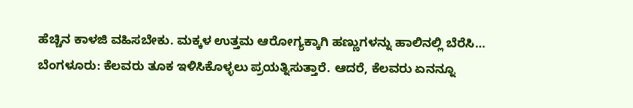ಹೆಚ್ಚಿನ ಕಾಳಜಿ ವಹಿಸಬೇಕು. ಮಕ್ಕಳ ಉತ್ತಮ ಆರೋಗ್ಯಕ್ಕಾಗಿ ಹಣ್ಣುಗಳನ್ನು ಹಾಲಿನಲ್ಲಿ ಬೆರೆಸಿ…
ಬೆಂಗಳೂರು: ಕೆಲವರು ತೂಕ ಇಳಿಸಿಕೊಳ್ಳಲು ಪ್ರಯತ್ನಿಸುತ್ತಾರೆ. ಆದರೆ, ಕೆಲವರು ಏನನ್ನೂ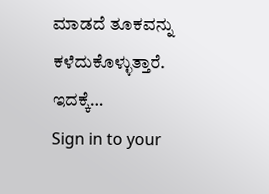ಮಾಡದೆ ತೂಕವನ್ನು ಕಳೆದುಕೊಳ್ಳುತ್ತಾರೆ. ಇದಕ್ಕೆ…
Sign in to your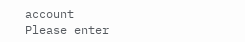account
Please enter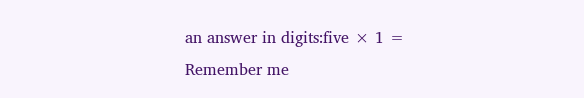an answer in digits:five × 1 =
Remember me